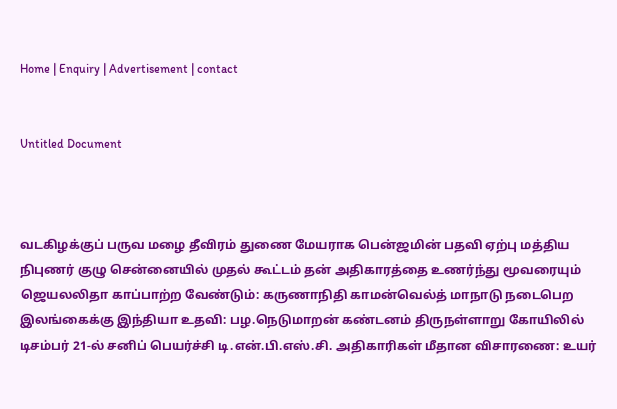Home | Enquiry | Advertisement | contact


Untitled Document



வடகிழக்குப் பருவ மழை தீவிரம் துணை மேயராக பென்ஜமின் பதவி ஏற்பு மத்திய நிபுணர் குழு சென்னையில் முதல் கூட்டம் தன் அதிகாரத்தை உணர்ந்து மூவரையும் ஜெயலலிதா காப்பாற்ற வேண்டும்: கருணாநிதி காமன்வெல்த் மாநாடு நடைபெற இலங்கைக்கு இந்தியா உதவி: பழ.நெடுமாறன் கண்டனம் திருநள்ளாறு கோயிலில் டிசம்பர் 21-ல் சனிப் பெயர்ச்சி டி.என்.பி.எஸ்.சி. அதிகாரிகள் மீதான விசாரணை: உயர்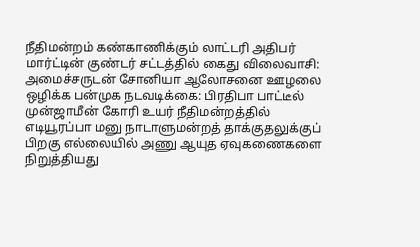நீதிமன்றம் கண்காணிக்கும் லாட்டரி அதிபர் மார்ட்டின் குண்டர் சட்டத்தில் கைது விலைவாசி: அமைச்சருடன் சோனியா ஆலோசனை ஊழலை ஒழிக்க பன்முக நடவடிக்கை: பிரதிபா பாட்டீல் முன்ஜாமீன் கோரி உயர் நீதிமன்றத்தில் எடியூரப்பா மனு நாடாளுமன்றத் தாக்குதலுக்குப் பிறகு எல்லையில் அணு ஆயுத ஏவுகணைகளை நிறுத்தியது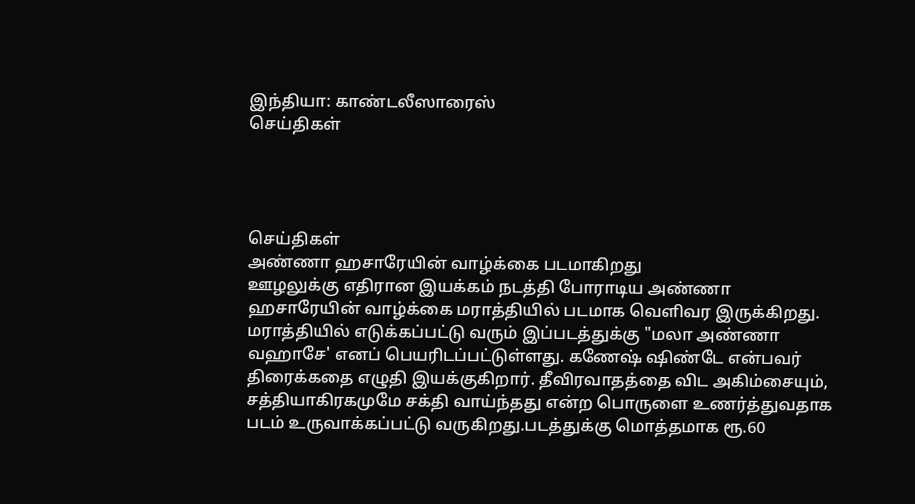இந்தியா: காண்டலீஸாரைஸ்
செய்திகள்




செய்திகள்
அண்ணா ஹசாரேயின் வாழ்க்கை படமாகிறது
ஊழலுக்கு எதிரான இயக்கம் நடத்தி போராடிய அண்ணா ஹசாரேயின் வாழ்க்கை மராத்தியில் படமாக வெளிவர இருக்கிறது. மராத்தியில் எடுக்கப்பட்டு வரும் இப்படத்துக்கு "மலா அண்ணா வஹாசே' எனப் பெயரிடப்பட்டுள்ளது. கணேஷ் ஷிண்டே என்பவர் திரைக்கதை எழுதி இயக்குகிறார். தீவிரவாதத்தை விட அகிம்சையும், சத்தியாகிரகமுமே சக்தி வாய்ந்தது என்ற பொருளை உணர்த்துவதாக படம் உருவாக்கப்பட்டு வருகிறது.படத்துக்கு மொத்தமாக ரூ.60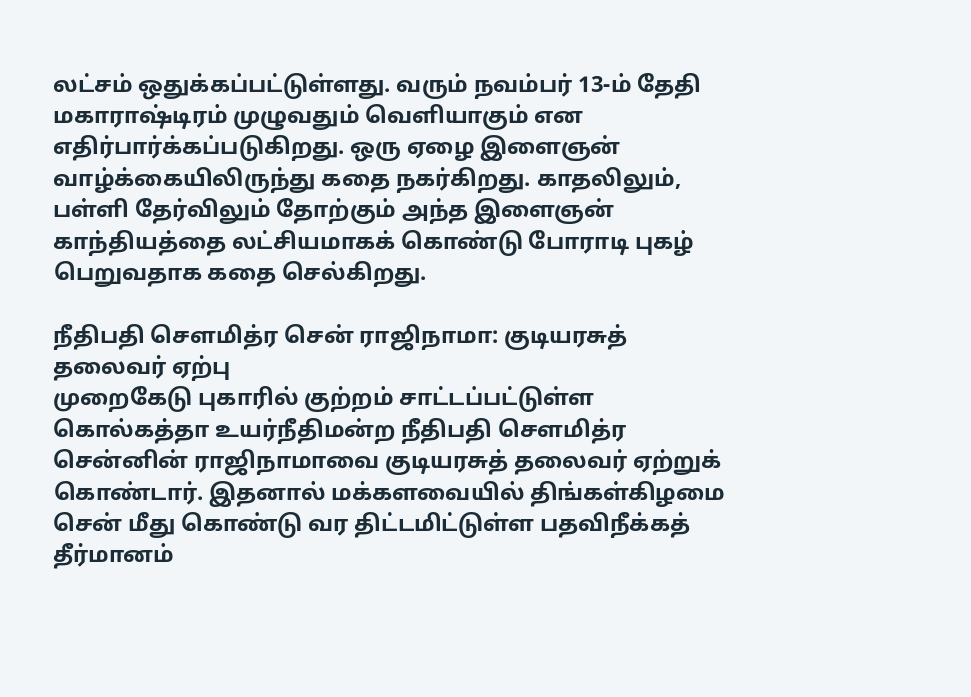லட்சம் ஒதுக்கப்பட்டுள்ளது. வரும் நவம்பர் 13-ம் தேதி மகாராஷ்டிரம் முழுவதும் வெளியாகும் என எதிர்பார்க்கப்படுகிறது. ஒரு ஏழை இளைஞன் வாழ்க்கையிலிருந்து கதை நகர்கிறது. காதலிலும், பள்ளி தேர்விலும் தோற்கும் அந்த இளைஞன் காந்தியத்தை லட்சியமாகக் கொண்டு போராடி புகழ் பெறுவதாக கதை செல்கிறது.

நீதிபதி சௌமித்ர சென் ராஜிநாமா: குடியரசுத் தலைவர் ஏற்பு
முறைகேடு புகாரில் குற்றம் சாட்டப்பட்டுள்ள கொல்கத்தா உயர்நீதிமன்ற நீதிபதி சௌமித்ர சென்னின் ராஜிநாமாவை குடியரசுத் தலைவர் ஏற்றுக் கொண்டார். இதனால் மக்களவையில் திங்கள்கிழமை சென் மீது கொண்டு வர திட்டமிட்டுள்ள பதவிநீக்கத் தீர்மானம்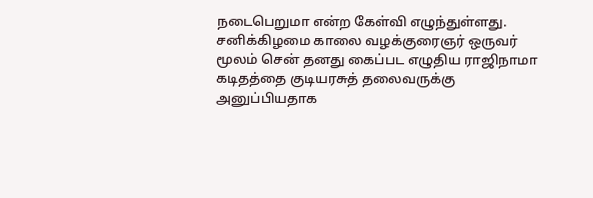நடைபெறுமா என்ற கேள்வி எழுந்துள்ளது. சனிக்கிழமை காலை வழக்குரைஞர் ஒருவர் மூலம் சென் தனது கைப்பட எழுதிய ராஜிநாமா கடிதத்தை குடியரசுத் தலைவருக்கு அனுப்பியதாக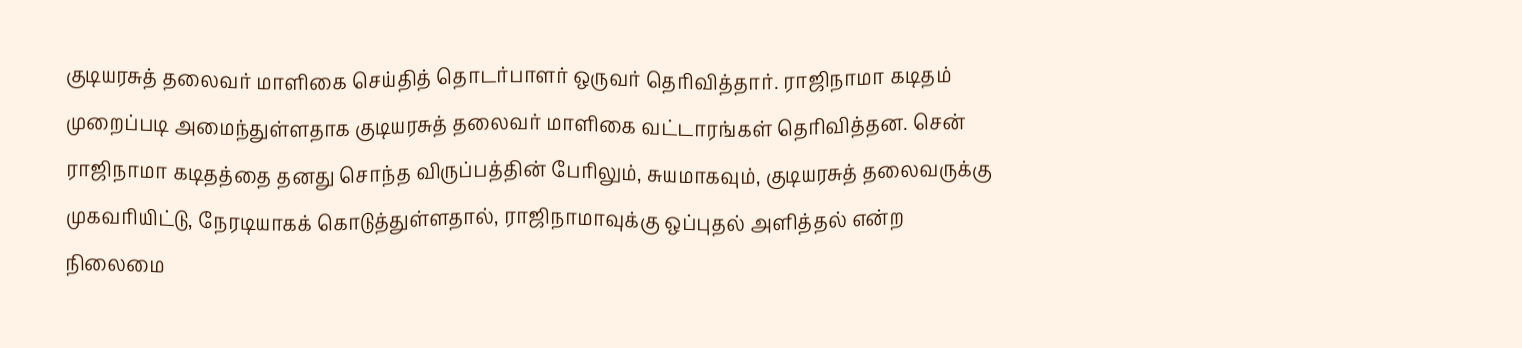குடியரசுத் தலைவர் மாளிகை செய்தித் தொடர்பாளர் ஒருவர் தெரிவித்தார். ராஜிநாமா கடிதம் முறைப்படி அமைந்துள்ளதாக குடியரசுத் தலைவர் மாளிகை வட்டாரங்கள் தெரிவித்தன. சென் ராஜிநாமா கடிதத்தை தனது சொந்த விருப்பத்தின் பேரிலும், சுயமாகவும், குடியரசுத் தலைவருக்கு முகவரியிட்டு, நேரடியாகக் கொடுத்துள்ளதால், ராஜிநாமாவுக்கு ஒப்புதல் அளித்தல் என்ற நிலைமை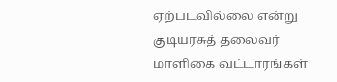ஏற்படவில்லை என்று குடியரசுத் தலைவர் மாளிகை வட்டாரங்கள்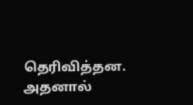தெரிவித்தன. அதனால்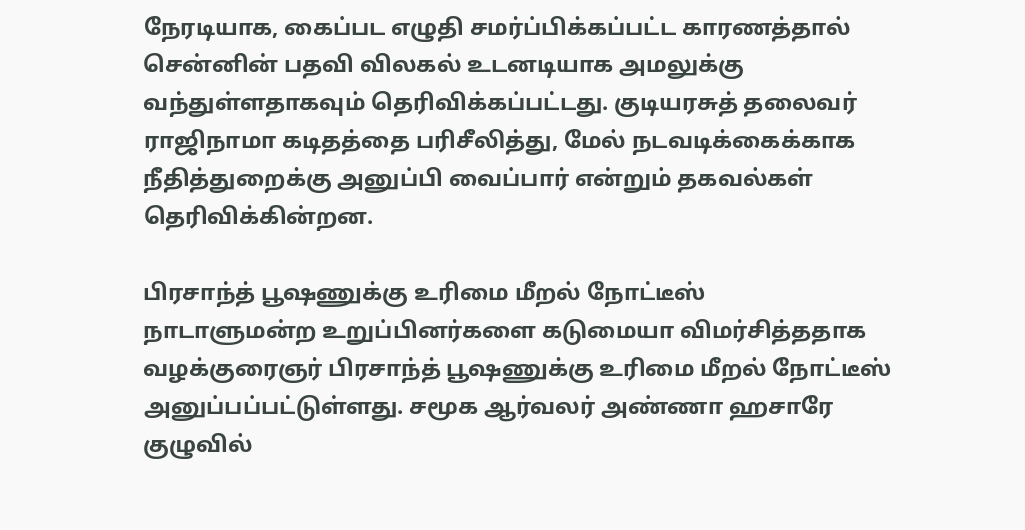நேரடியாக, கைப்பட எழுதி சமர்ப்பிக்கப்பட்ட காரணத்தால் சென்னின் பதவி விலகல் உடனடியாக அமலுக்கு வந்துள்ளதாகவும் தெரிவிக்கப்பட்டது. குடியரசுத் தலைவர் ராஜிநாமா கடிதத்தை பரிசீலித்து, மேல் நடவடிக்கைக்காக நீதித்துறைக்கு அனுப்பி வைப்பார் என்றும் தகவல்கள் தெரிவிக்கின்றன.

பிரசாந்த் பூஷணுக்கு உரிமை மீறல் நோட்டீஸ்
நாடாளுமன்ற உறுப்பினர்களை கடுமையா விமர்சித்ததாக வழக்குரைஞர் பிரசாந்த் பூஷணுக்கு உரிமை மீறல் நோட்டீஸ் அனுப்பப்பட்டுள்ளது. சமூக ஆர்வலர் அண்ணா ஹசாரே குழுவில்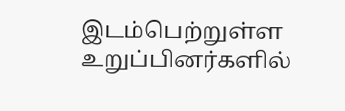இடம்பெற்றுள்ள உறுப்பினர்களில்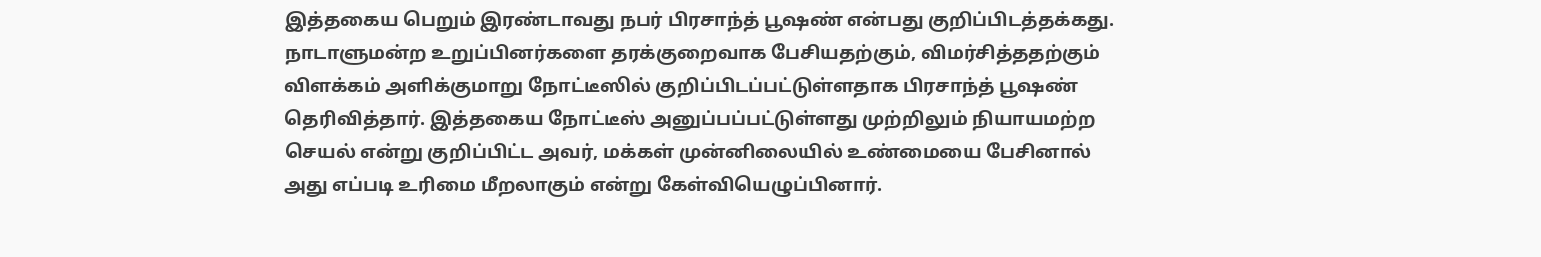இத்தகைய பெறும் இரண்டாவது நபர் பிரசாந்த் பூஷண் என்பது குறிப்பிடத்தக்கது. நாடாளுமன்ற உறுப்பினர்களை தரக்குறைவாக பேசியதற்கும், விமர்சித்ததற்கும் விளக்கம் அளிக்குமாறு நோட்டீஸில் குறிப்பிடப்பட்டுள்ளதாக பிரசாந்த் பூஷண் தெரிவித்தார். இத்தகைய நோட்டீஸ் அனுப்பப்பட்டுள்ளது முற்றிலும் நியாயமற்ற செயல் என்று குறிப்பிட்ட அவர், மக்கள் முன்னிலையில் உண்மையை பேசினால் அது எப்படி உரிமை மீறலாகும் என்று கேள்வியெழுப்பினார்.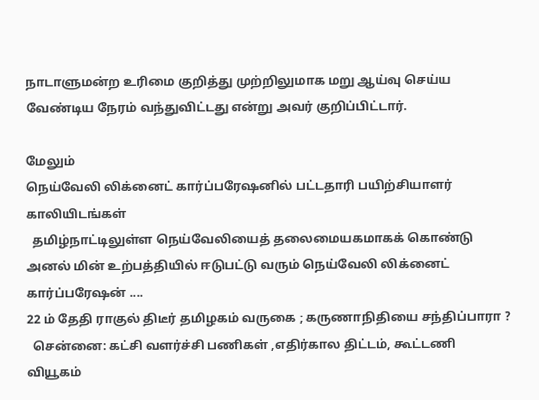நாடாளுமன்ற உரிமை குறித்து முற்றிலுமாக மறு ஆய்வு செய்ய வேண்டிய நேரம் வந்துவிட்டது என்று அவர் குறிப்பிட்டார்.

மேலும்
நெய்வேலி லிக்னைட் கார்ப்பரேஷனில் பட்டதாரி பயிற்சியாளர் காலியிடங்கள்
  தமிழ்நாட்டிலுள்ள நெய்வேலியைத் தலைமையகமாகக் கொண்டு அனல் மின் உற்பத்தியில் ஈடுபட்டு வரும் நெய்வேலி லிக்னைட் கார்ப்பரேஷன் ....
22 ம் தேதி ராகுல் திடீர் தமிழகம் வருகை ; கருணாநிதியை சந்திப்பாரா ?
  சென்னை: கட்சி வளர்ச்சி பணிகள் ,எதிர்கால திட்டம், கூட்டணி வியூகம்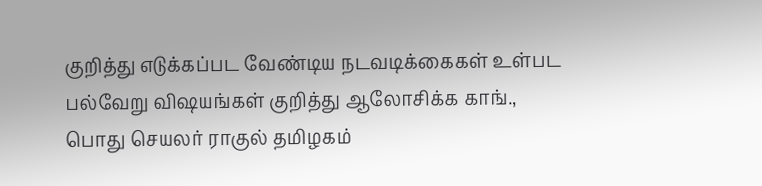குறித்து எடுக்கப்பட வேண்டிய நடவடிக்கைகள் உள்பட பல்வேறு விஷயங்கள் குறித்து ஆலோசிக்க காங்., பொது செயலர் ராகுல் தமிழகம்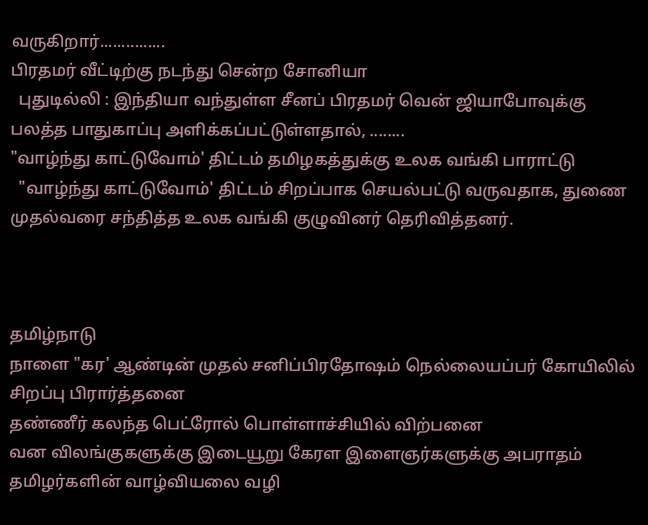வருகிறார்...............
பிரதமர் வீட்டிற்கு நடந்து சென்ற சோனியா
  புதுடில்லி : இந்தியா வந்துள்ள சீனப் பிரதமர் வென் ஜியாபோவுக்கு பலத்த பாதுகாப்பு அளிக்கப்பட்டுள்ளதால், ........
"வாழ்ந்து காட்டுவோம்' திட்டம் தமிழகத்துக்கு உலக வங்கி பாராட்டு
  "வாழ்ந்து காட்டுவோம்' திட்டம் சிறப்பாக செயல்பட்டு வருவதாக, துணை முதல்வரை சந்தித்த உலக வங்கி குழுவினர் தெரிவித்தனர்.



தமிழ்நாடு
நாளை "கர' ஆண்டின் முதல் சனிப்பிரதோஷம் நெல்லையப்பர் கோயிலில் சிறப்பு பிரார்த்தனை
தண்ணீர் கலந்த பெட்ரோல் பொள்ளாச்சியில் விற்பனை
வன விலங்குகளுக்கு இடையூறு கேரள இளைஞர்களுக்கு அபராதம்
தமிழர்களின் வாழ்வியலை வழி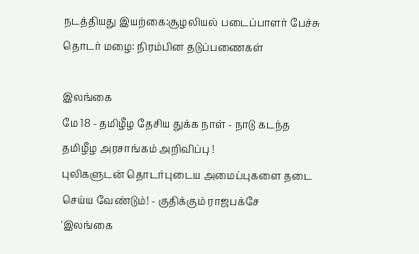நடத்தியது இயற்கை:சூழலியல் படைப்பாளர் பேச்சு
தொடர் மழை: நிரம்பின தடுப்பணைகள்

இலங்கை
மே 18 - தமிழீழ தேசிய துக்க நாள் - நாடு கடந்த தமிழீழ அரசாங்கம் அறிவிப்பு !
புலிகளுடன் தொடர்புடைய அமைப்புகளை தடை செய்ய வேண்டும்! - குதிக்கும் ராஜபக்சே
'இலங்கை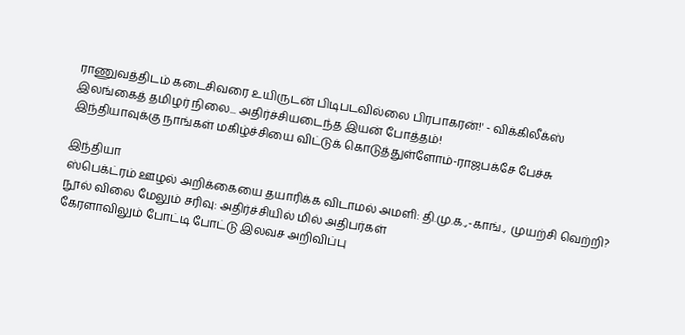ராணுவத்திடம் கடைசிவரை உயிருடன் பிடிபடவில்லை பிரபாகரன்!' - விக்கிலீக்ஸ்
இலங்கைத் தமிழர் நிலை... அதிர்ச்சியடைந்த இயன் போத்தம்!
இந்தியாவுக்கு நாங்கள் மகிழ்ச்சியை விட்டுக் கொடுத்துள்ளோம்-ராஜபக்சே பேச்சு

இந்தியா
ஸ்பெக்ட்ரம் ஊழல் அறிக்கையை தயாரிக்க விடாமல் அமளி: தி.மு.க.,-காங்., முயற்சி வெற்றி?
நூல் விலை மேலும் சரிவு: அதிர்ச்சியில் மில் அதிபர்கள்
கேரளாவிலும் போட்டி போட்டு இலவச அறிவிப்பு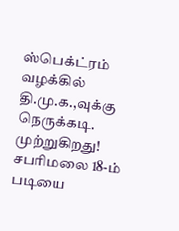ஸ்பெக்ட்ரம் வழக்கில் தி.மு.க.,வுக்கு நெருக்கடி. முற்றுகிறது!
சபரிமலை 18-ம் படியை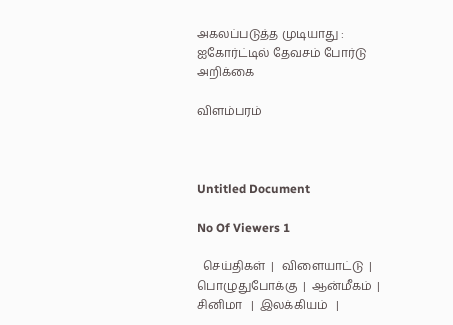அகலப்படுத்த முடியாது : ஐகோர்ட்டில் தேவசம் போர்டு அறிக்கை

விளம்பரம்



Untitled Document

No Of Viewers 1

  செய்திகள்  |   விளையாட்டு  |  பொழுதுபோக்கு  |  ஆன்மீகம்  | சினிமா   |  இலக்கியம்   |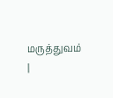மரு‌த்துவ‌ம்  |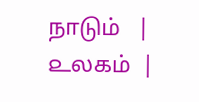நாடும்   |  ௨லகம்  |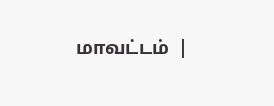மாவட்டம்  |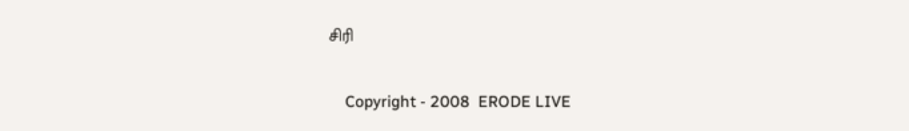சிரி

    Copyright - 2008  ERODE LIVE